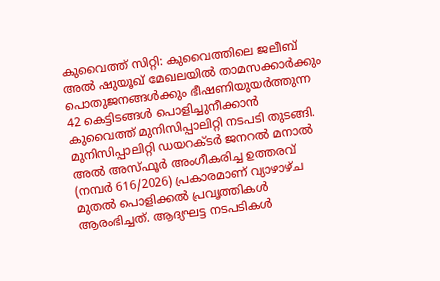കുവൈത്ത് സിറ്റി: കുവൈത്തിലെ ജലീബ് അൽ ഷുയൂഖ് മേഖലയിൽ താമസക്കാർക്കും പൊതുജനങ്ങൾക്കും ഭീഷണിയുയർത്തുന്ന 42 കെട്ടിടങ്ങൾ പൊളിച്ചുനീക്കാൻ കുവൈത്ത് മുനിസിപ്പാലിറ്റി നടപടി തുടങ്ങി. മുനിസിപ്പാലിറ്റി ഡയറക്ടർ ജനറൽ മനാൽ അൽ അസ്ഫൂർ അംഗീകരിച്ച ഉത്തരവ് (നമ്പർ 616/2026) പ്രകാരമാണ് വ്യാഴാഴ്ച മുതൽ പൊളിക്കൽ പ്രവൃത്തികൾ ആരംഭിച്ചത്. ആദ്യഘട്ട നടപടികൾ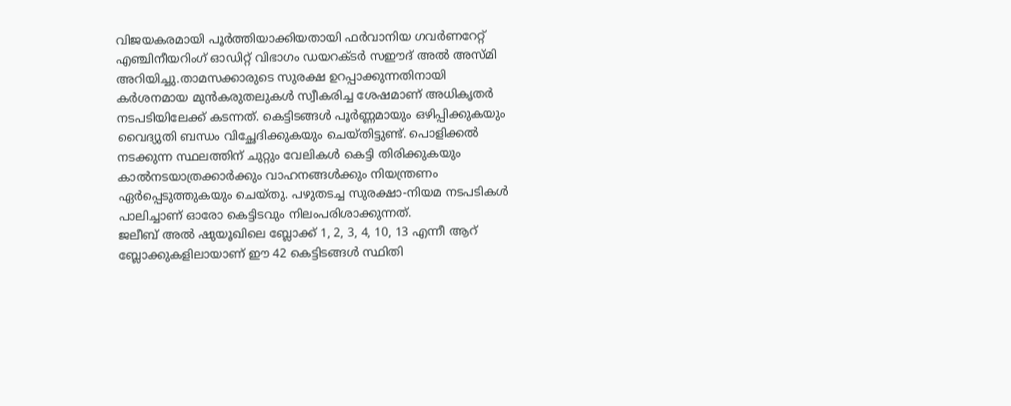വിജയകരമായി പൂർത്തിയാക്കിയതായി ഫർവാനിയ ഗവർണറേറ്റ് എഞ്ചിനീയറിംഗ് ഓഡിറ്റ് വിഭാഗം ഡയറക്ടർ സഈദ് അൽ അസ്മി അറിയിച്ചു.താമസക്കാരുടെ സുരക്ഷ ഉറപ്പാക്കുന്നതിനായി കർശനമായ മുൻകരുതലുകൾ സ്വീകരിച്ച ശേഷമാണ് അധികൃതർ നടപടിയിലേക്ക് കടന്നത്. കെട്ടിടങ്ങൾ പൂർണ്ണമായും ഒഴിപ്പിക്കുകയും വൈദ്യുതി ബന്ധം വിച്ഛേദിക്കുകയും ചെയ്തിട്ടുണ്ട്. പൊളിക്കൽ നടക്കുന്ന സ്ഥലത്തിന് ചുറ്റും വേലികൾ കെട്ടി തിരിക്കുകയും കാൽനടയാത്രക്കാർക്കും വാഹനങ്ങൾക്കും നിയന്ത്രണം ഏർപ്പെടുത്തുകയും ചെയ്തു. പഴുതടച്ച സുരക്ഷാ-നിയമ നടപടികൾ പാലിച്ചാണ് ഓരോ കെട്ടിടവും നിലംപരിശാക്കുന്നത്.
ജലീബ് അൽ ഷുയൂഖിലെ ബ്ലോക്ക് 1, 2, 3, 4, 10, 13 എന്നീ ആറ് ബ്ലോക്കുകളിലായാണ് ഈ 42 കെട്ടിടങ്ങൾ സ്ഥിതി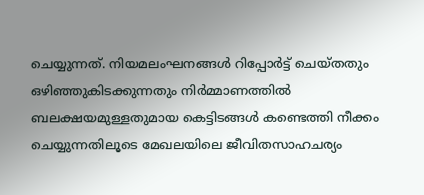ചെയ്യുന്നത്. നിയമലംഘനങ്ങൾ റിപ്പോർട്ട് ചെയ്തതും ഒഴിഞ്ഞുകിടക്കുന്നതും നിർമ്മാണത്തിൽ ബലക്ഷയമുള്ളതുമായ കെട്ടിടങ്ങൾ കണ്ടെത്തി നീക്കം ചെയ്യുന്നതിലൂടെ മേഖലയിലെ ജീവിതസാഹചര്യം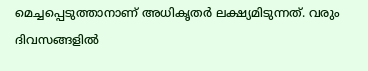മെച്ചപ്പെടുത്താനാണ് അധികൃതർ ലക്ഷ്യമിടുന്നത്. വരും ദിവസങ്ങളിൽ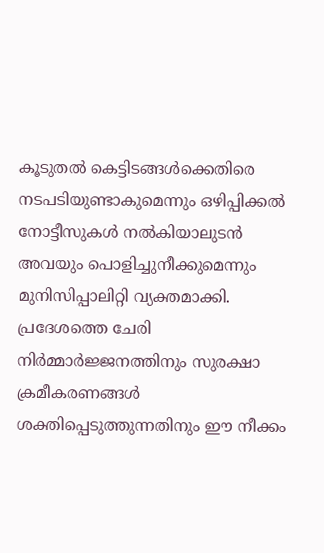കൂടുതൽ കെട്ടിടങ്ങൾക്കെതിരെ നടപടിയുണ്ടാകുമെന്നും ഒഴിപ്പിക്കൽ നോട്ടീസുകൾ നൽകിയാലുടൻ അവയും പൊളിച്ചുനീക്കുമെന്നും മുനിസിപ്പാലിറ്റി വ്യക്തമാക്കി. പ്രദേശത്തെ ചേരി നിർമ്മാർജ്ജനത്തിനും സുരക്ഷാ ക്രമീകരണങ്ങൾ ശക്തിപ്പെടുത്തുന്നതിനും ഈ നീക്കം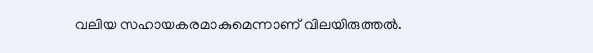വലിയ സഹായകരമാകുമെന്നാണ് വിലയിരുത്തൽ.